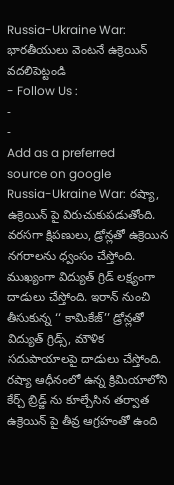Russia-Ukraine War: భారతీయులు వెంటనే ఉక్రెయిన్ వదలిపెట్టండి
- Follow Us :
-
-
Add as a preferred
source on google
Russia-Ukraine War: రష్యా, ఉక్రెయిన్ పై విరుచుకుపడుతోంది. వరసగా క్షిపణులు, డ్రోన్లతో ఉక్రెయిన నగరాలను ధ్వంసం చేస్తోంది. ముఖ్యంగా విద్యుత్ గ్రిడ్ లక్ష్యంగా దాడులు చేస్తోంది. ఇరాన్ నుంచి తీసుకున్న ‘‘ కామికేజ్’’ డ్రోన్లతో విద్యుత్ గ్రిడ్స్, మౌళిక సదుపాయాలపై దాడులు చేస్తోంది. రష్యా ఆధీనంలో ఉన్న క్రిమియాలోని కేర్చ్ బ్రిడ్జ్ ను కూల్చేసిన తర్వాత ఉక్రెయిన్ పై తీవ్ర ఆగ్రహంతో ఉంది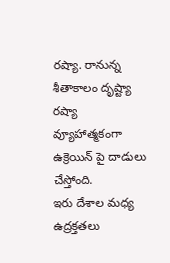రష్యా. రానున్న శీతాకాలం దృష్ట్యా రష్యా వ్యూహాత్మకంగా ఉక్రెయిన్ పై దాడులు చేస్తోంది.
ఇరు దేశాల మధ్య ఉద్రక్తతలు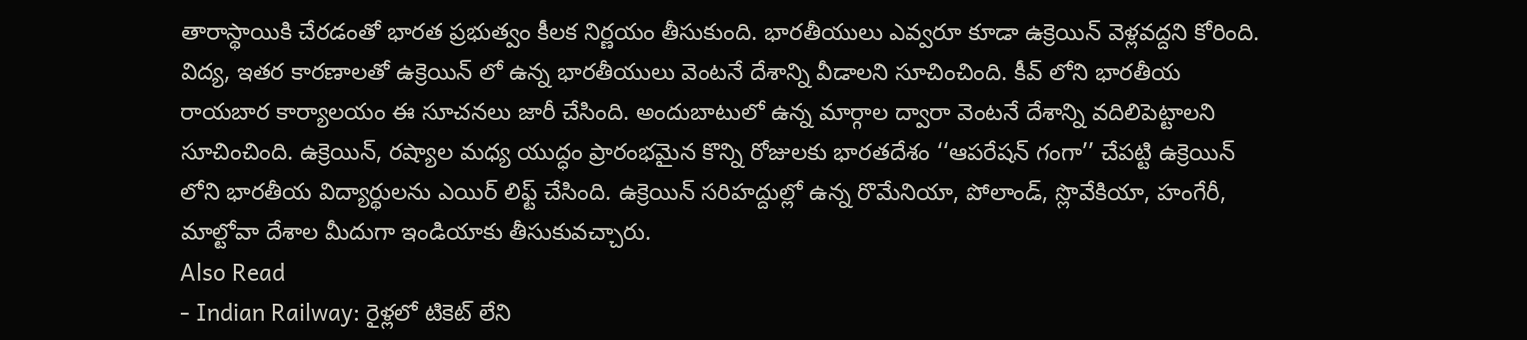తారాస్థాయికి చేరడంతో భారత ప్రభుత్వం కీలక నిర్ణయం తీసుకుంది. భారతీయులు ఎవ్వరూ కూడా ఉక్రెయిన్ వెళ్లవద్దని కోరింది. విద్య, ఇతర కారణాలతో ఉక్రెయిన్ లో ఉన్న భారతీయులు వెంటనే దేశాన్ని వీడాలని సూచించింది. కీవ్ లోని భారతీయ రాయబార కార్యాలయం ఈ సూచనలు జారీ చేసింది. అందుబాటులో ఉన్న మార్గాల ద్వారా వెంటనే దేశాన్ని వదిలిపెట్టాలని సూచించింది. ఉక్రెయిన్, రష్యాల మధ్య యుద్ధం ప్రారంభమైన కొన్ని రోజులకు భారతదేశం ‘‘ఆపరేషన్ గంగా’’ చేపట్టి ఉక్రెయిన్ లోని భారతీయ విద్యార్థులను ఎయిర్ లిఫ్ట్ చేసింది. ఉక్రెయిన్ సరిహద్దుల్లో ఉన్న రొమేనియా, పోలాండ్, స్లొవేకియా, హంగేరీ, మాల్టోవా దేశాల మీదుగా ఇండియాకు తీసుకువచ్చారు.
Also Read
- Indian Railway: రైళ్లలో టికెట్ లేని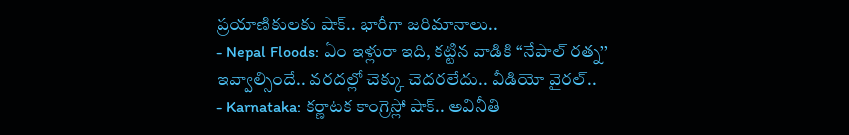ప్రయాణికులకు షాక్.. భారీగా జరిమానాలు..
- Nepal Floods: ఏం ఇళ్లురా ఇది, కట్టిన వాడికి ‘‘నేపాల్ రత్న’’ ఇవ్వాల్సిందే.. వరదల్లో చెక్కు చెదరలేదు.. వీడియో వైరల్..
- Karnataka: కర్ణాటక కాంగ్రెస్లో షాక్.. అవినీతి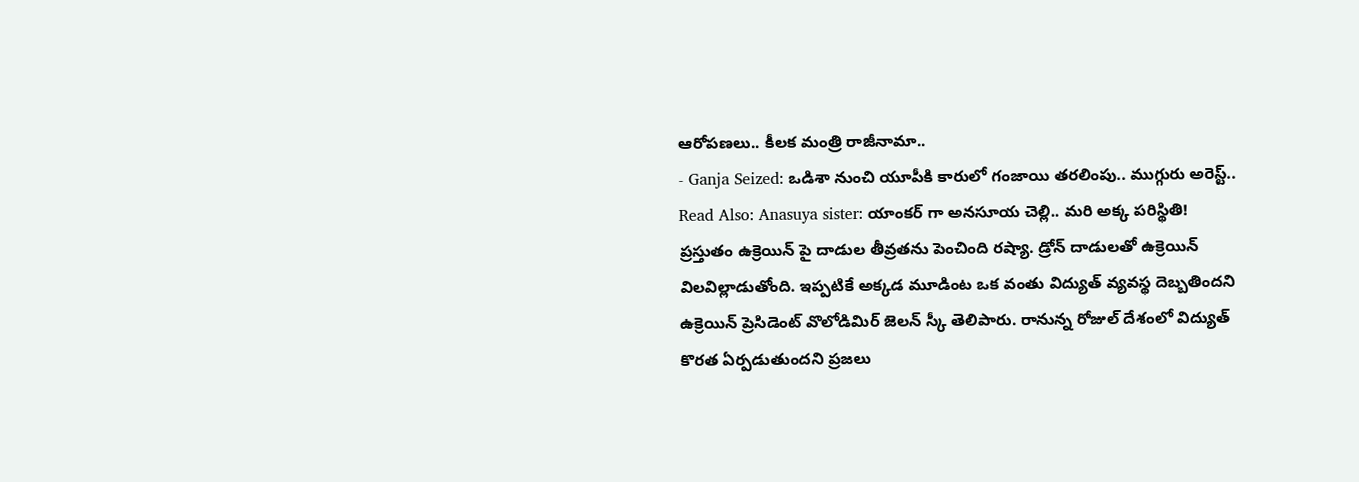ఆరోపణలు.. కీలక మంత్రి రాజీనామా..
- Ganja Seized: ఒడిశా నుంచి యూపీకి కారులో గంజాయి తరలింపు.. ముగ్గురు అరెస్ట్..
Read Also: Anasuya sister: యాంకర్ గా అనసూయ చెల్లి.. మరి అక్క పరిస్థితి!
ప్రస్తుతం ఉక్రెయిన్ పై దాడుల తీవ్రతను పెంచింది రష్యా. డ్రోన్ దాడులతో ఉక్రెయిన్ విలవిల్లాడుతోంది. ఇప్పటికే అక్కడ మూడింట ఒక వంతు విద్యుత్ వ్యవస్థ దెబ్బతిందని ఉక్రెయిన్ ప్రెసిడెంట్ వొలోడిమిర్ జెలన్ స్కీ తెలిపారు. రానున్న రోజుల్ దేశంలో విద్యుత్ కొరత ఏర్పడుతుందని ప్రజలు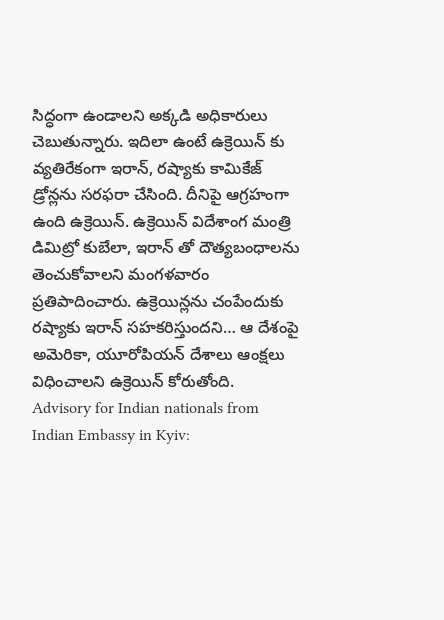సిద్ధంగా ఉండాలని అక్కడి అధికారులు చెబుతున్నారు. ఇదిలా ఉంటే ఉక్రెయిన్ కు వ్యతిరేకంగా ఇరాన్, రష్యాకు కామికేజ్ డ్రోన్లను సరఫరా చేసింది. దీనిపై ఆగ్రహంగా ఉంది ఉక్రెయిన్. ఉక్రెయిన్ విదేశాంగ మంత్రి డిమిట్రో కుబేలా, ఇరాన్ తో దౌత్యబంధాలను తెంచుకోవాలని మంగళవారం ప్రతిపాదించారు. ఉక్రెయిన్లను చంపేందుకు రష్యాకు ఇరాన్ సహకరిస్తుందని… ఆ దేశంపై అమెరికా, యూరోపియన్ దేశాలు ఆంక్షలు విధించాలని ఉక్రెయిన్ కోరుతోంది.
Advisory for Indian nationals from Indian Embassy in Kyiv: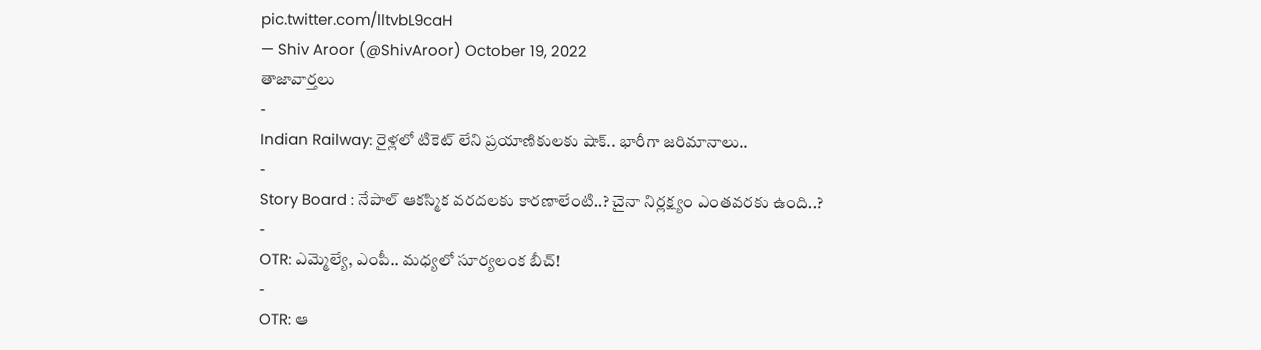pic.twitter.com/lltvbL9caH
— Shiv Aroor (@ShivAroor) October 19, 2022
తాజావార్తలు
-
Indian Railway: రైళ్లలో టికెట్ లేని ప్రయాణికులకు షాక్.. భారీగా జరిమానాలు..
-
Story Board : నేపాల్ ఆకస్మిక వరదలకు కారణాలేంటి..? చైనా నిర్లక్ష్యం ఎంతవరకు ఉంది..?
-
OTR: ఎమ్మెల్యే, ఎంపీ.. మధ్యలో సూర్యలంక బీచ్!
-
OTR: ఆ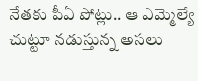నేతకు పీఏ పోట్లు.. ఆ ఎమ్మెల్యే చుట్టూ నడుస్తున్న అసలు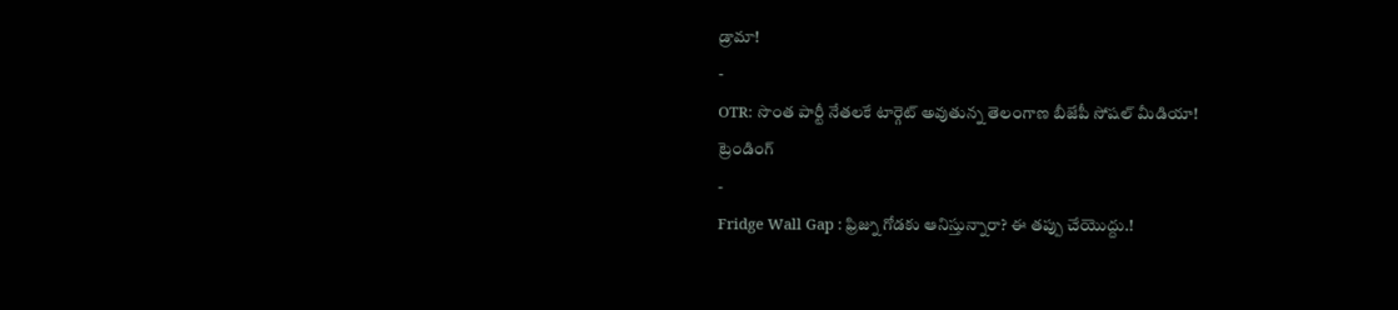డ్రామా!
-
OTR: సొంత పార్టీ నేతలకే టార్గెట్ అవుతున్న తెలంగాణ బీజేపీ సోషల్ మీడియా!
ట్రెండింగ్
-
Fridge Wall Gap : ఫ్రిజ్ను గోడకు ఆనిస్తున్నారా? ఈ తప్పు చేయొద్దు.!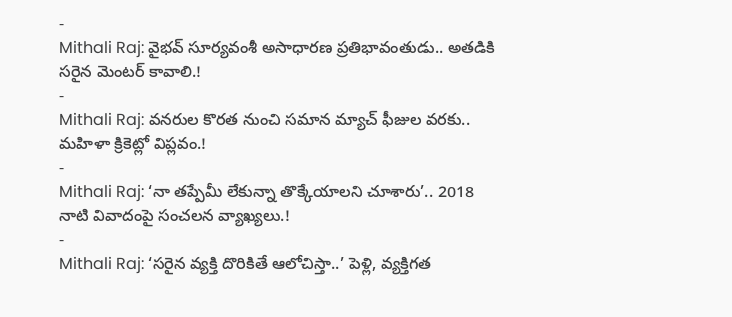-
Mithali Raj: వైభవ్ సూర్యవంశీ అసాధారణ ప్రతిభావంతుడు.. అతడికి సరైన మెంటర్ కావాలి.!
-
Mithali Raj: వనరుల కొరత నుంచి సమాన మ్యాచ్ ఫీజుల వరకు.. మహిళా క్రికెట్లో విప్లవం.!
-
Mithali Raj: ‘నా తప్పేమీ లేకున్నా తొక్కేయాలని చూశారు’.. 2018 నాటి వివాదంపై సంచలన వ్యాఖ్యలు.!
-
Mithali Raj: ‘సరైన వ్యక్తి దొరికితే ఆలోచిస్తా..’ పెళ్లి, వ్యక్తిగత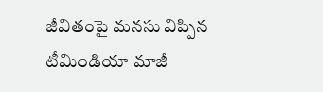జీవితంపై మనసు విప్పిన టీమిండియా మాజీ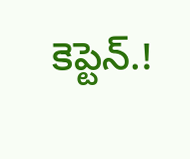కెప్టెన్.!